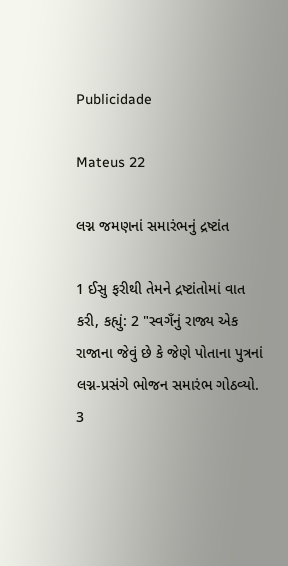Publicidade

Mateus 22

લગ્ન જમણનાં સમારંભનું દ્રષ્ટાંત

1 ઈસુ ફરીથી તેમને દ્રષ્ટાંતોમાં વાત કરી, કહ્યું: 2 "સ્વગઁનું રાજ્ય એક રાજાના જેવું છે કે જેણે પોતાના પુત્રનાં લગ્ન-પ્રસંગે ભોજન સમારંભ ગોઠવ્યો. 3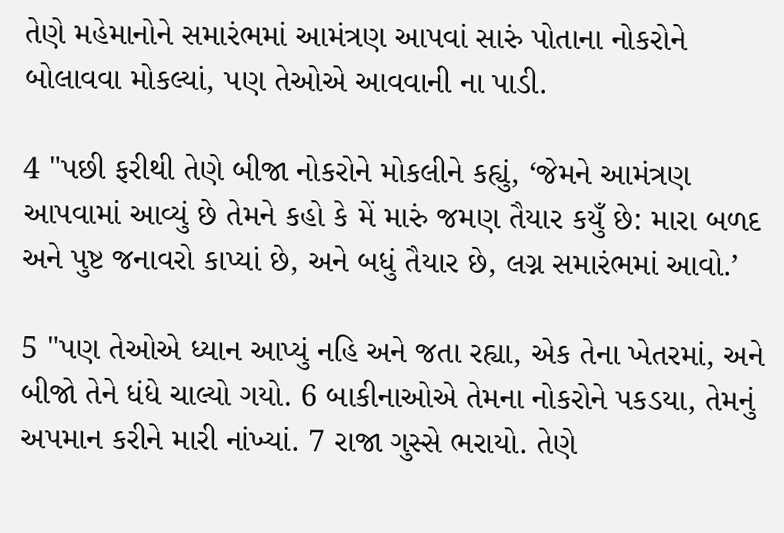તેણે મહેમાનોને સમારંભમાં આમંત્રણ આપવાં સારું પોતાના નોકરોને બોલાવવા મોકલ્યાં, પણ તેઓએ આવવાની ના પાડી.

4 "પછી ફરીથી તેણે બીજા નોકરોને મોકલીને કહ્યું, ‘જેમને આમંત્રણ આપવામાં આવ્યું છે તેમને કહો કે મેં મારું જમણ તૈયાર કયુઁ છે: મારા બળદ અને પુષ્ટ જનાવરો કાપ્યાં છે, અને બધું તૈયાર છે, લગ્ન સમારંભમાં આવો.’

5 "પણ તેઓએ ધ્યાન આપ્યું નહિ અને જતા રહ્યા, એક તેના ખેતરમાં, અને બીજો તેને ધંધે ચાલ્યો ગયો. 6 બાકીનાઓએ તેમના નોકરોને પકડયા, તેમનું અપમાન કરીને મારી નાંખ્યાં. 7 રાજા ગુસ્સે ભરાયો. તેણે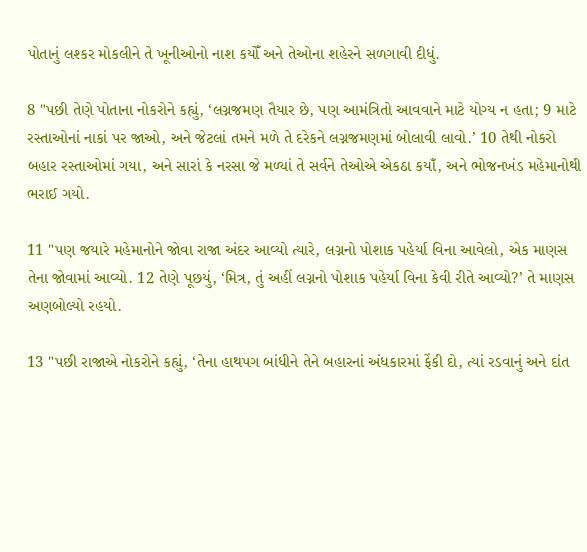પોતાનું લશ્કર મોકલીને તે ખૂનીઓનો નાશ કયોઁ અને તેઓના શહેરને સળગાવી દીધું.

8 "પછી તેણે પોતાના નોકરોને કહ્યું, ‘લગ્નજમણ તૈયાર છે, પણ આમંત્રિતો આવવાને માટે યોગ્ય ન હતા; 9 માટે રસ્તાઓનાં નાકાં પર જાઓ, અને જેટલાં તમને મળે તે દરેકને લગ્નજમણમાં બોલાવી લાવો.’ 10 તેથી નોકરો બહાર રસ્તાઓમાં ગયા, અને સારાં કે નરસા જે મળ્યાં તે સર્વને તેઓએ એકઠા કયાઁ, અને ભોજનખંડ મહેમાનોથી ભરાઈ ગયો.

11 "પણ જયારે મહેમાનોને જોવા રાજા અંદર આવ્યો ત્યારે, લગ્નનો પોશાક પહેર્યા વિના આવેલો, એક માણસ તેના જોવામાં આવ્યો. 12 તેણે પૂછયું, ‘મિત્ર, તું અહીં લગ્નનો પોશાક પહેર્યા વિના કેવી રીતે આવ્યો?’ તે માણસ અણબોલ્યો રહયો.

13 "પછી રાજાએ નોકરોને કહ્યું, ‘તેના હાથપગ બાંધીને તેને બહારનાં અંધકારમાં ફેંકી દો, ત્યાં રડવાનું અને દાંત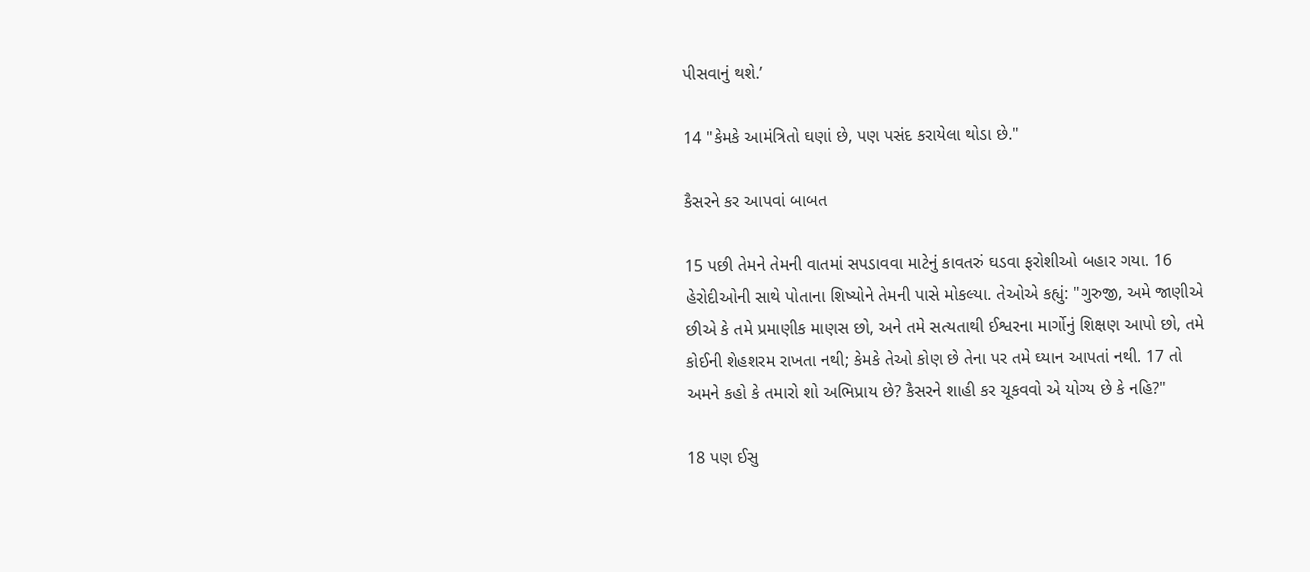પીસવાનું થશે.’

14 "કેમકે આમંત્રિતો ઘણાં છે, પણ પસંદ કરાયેલા થોડા છે."

કૈસરને કર આપવાં બાબત

15 પછી તેમને તેમની વાતમાં સપડાવવા માટેનું કાવતરું ઘડવા ફરોશીઓ બહાર ગયા. 16 હેરોદીઓની સાથે પોતાના શિષ્યોને તેમની પાસે મોકલ્યા. તેઓએ કહ્યું: "ગુરુજી, અમે જાણીએ છીએ કે તમે પ્રમાણીક માણસ છો, અને તમે સત્યતાથી ઈશ્વરના માર્ગોનું શિક્ષણ આપો છો, તમે કોઈની શેહશરમ રાખતા નથી; કેમકે તેઓ કોણ છે તેના પર તમે ઘ્યાન આપતાં નથી. 17 તો અમને કહો કે તમારો શો અભિપ્રાય છે? કૈસરને શાહી કર ચૂકવવો એ યોગ્ય છે કે નહિ?"

18 પણ ઈસુ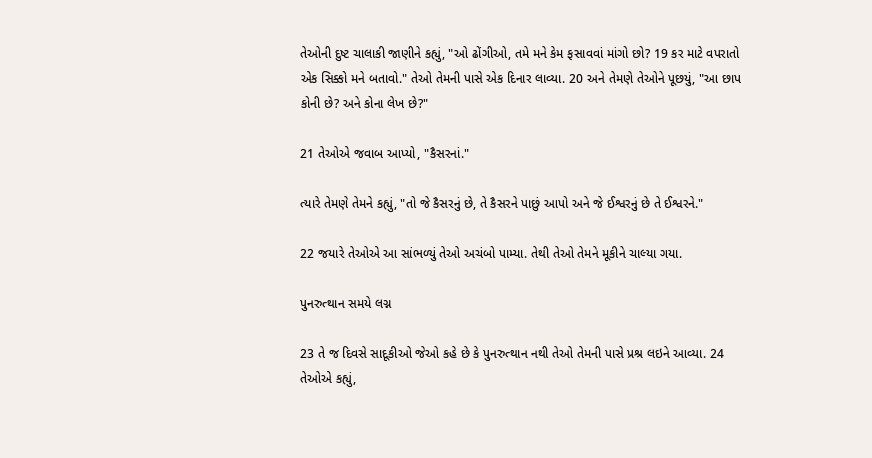તેઓની દુષ્ટ ચાલાકી જાણીને કહ્યું, "ઓ ઢોંગીઓ, તમે મને કેમ ફસાવવાં માંગો છો? 19 કર માટે વપરાતો એક સિક્કો મને બતાવો." તેઓ તેમની પાસે એક દિનાર લાવ્યા. 20 અને તેમણે તેઓને પૂછયું, "આ છાપ કોની છે? અને કોના લેખ છે?"

21 તેઓએ જવાબ આપ્યો, "કૈસરનાં."

ત્યારે તેમણે તેમને કહ્યું, "તો જે કૈસરનું છે, તે કૈસરને પાછું આપો અને જે ઈશ્વરનું છે તે ઈશ્વરને."

22 જયારે તેઓએ આ સાંભળ્યું તેઓ અચંબો પામ્યા. તેથી તેઓ તેમને મૂકીને ચાલ્યા ગયા.

પુનરુત્થાન સમયે લગ્ન

23 તે જ દિવસે સાદૂકીઓ જેઓ કહે છે કે પુનરુત્થાન નથી તેઓ તેમની પાસે પ્રશ્ર લઇને આવ્યા. 24 તેઓએ કહ્યું,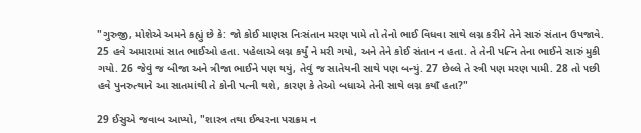"ગુરુજી, મોશેએ અમને કહ્યું છે કે: જો કોઈ માણસ નિઃસંતાન મરણ પામે તો તેનો ભાઈ વિધવા સાથે લગ્ન કરીને તેને સારું સંતાન ઉપજાવે. 25 હવે અમારામાં સાત ભાઈઓ હતા. પહેલાએ લગ્ન કર્યું ને મરી ગયો, અને તેને કોઈ સંતાન ન હતા. તે તેની પત્નિ તેના ભાઈને સારું મુકી ગયો. 26 જેવું જ બીજા અને ત્રીજા ભાઈને પણ થયું, તેવું જ સાતેયની સાથે પણ બન્યું. 27 છેલ્લે તે સ્ત્રી પણ મરણ પામી. 28 તો પછી હવે પુનરુત્થાને આ સાતમાંથી તે કોની પત્ની થશે, કારણ કે તેઓ બધાએ તેની સાથે લગ્ન કયાઁ હતા?"

29 ઈસુએ જવાબ આપ્યો, "શાસ્ત્ર તથા ઈશ્વરના પરાક્રમ ન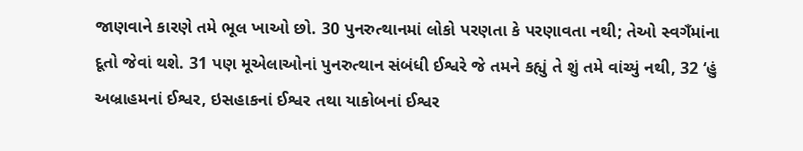જાણવાને કારણે તમે ભૂલ ખાઓ છો. 30 પુનરુત્થાનમાં લોકો પરણતા કે પરણાવતા નથી; તેઓ સ્વગઁમાંના દૂતો જેવાં થશે. 31 પણ મૂએલાઓનાં પુનરુત્થાન સંબંધી ઈશ્વરે જે તમને કહ્યું તે શું તમે વાંચ્યું નથી, 32 ‘હું અબ્રાહમનાં ઈશ્વર, ઇસહાકનાં ઈશ્વર તથા યાકોબનાં ઈશ્વર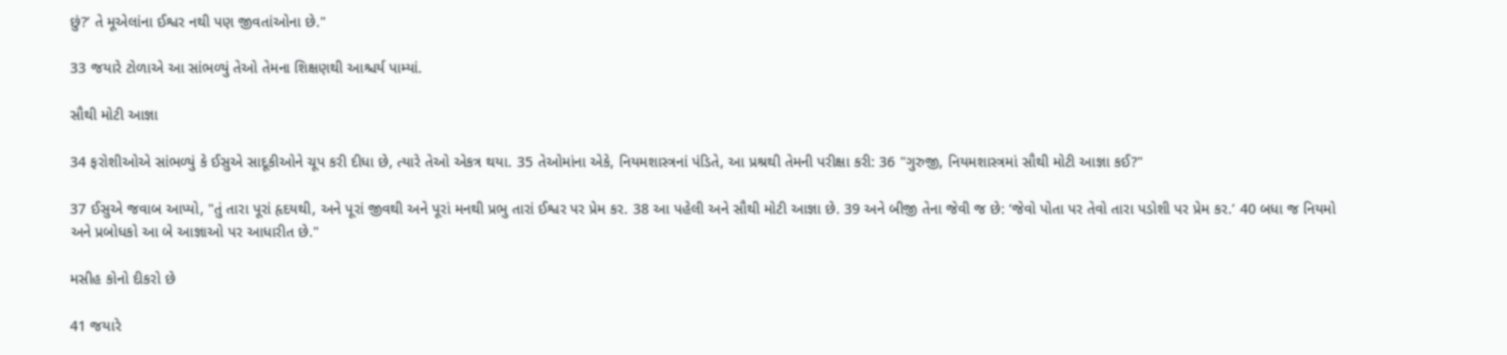છું?’ તે મૂએલાંના ઈશ્વર નથી પણ જીવતાંઓના છે."

33 જયારે ટોળાએ આ સાંભળ્યું તેઓ તેમના શિક્ષણથી આશ્ચર્ય પામ્યાં.

સૌથી મોટી આજ્ઞા

34 ફરોશીઓએ સાંભળ્યું કે ઈસુએ સાદૂકીઓને ચૂપ કરી દીધા છે, ત્યારે તેઓ એકત્ર થયા. 35 તેઓમાંના એકે, નિયમશાસ્ત્રનાં પંડિતે, આ પ્રશ્રથી તેમની પરીક્ષા કરી: 36 "ગુરુજી, નિયમશાસ્ત્રમાં સૌથી મોટી આજ્ઞા કઈ?"

37 ઈસુએ જવાબ આપ્યો, "તું તારા પૂરાં હૃદયથી, અને પૂરાં જીવથી અને પૂરાં મનથી પ્રભુ તારાં ઈશ્વર પર પ્રેમ કર. 38 આ પહેલી અને સૌથી મોટી આજ્ઞા છે. 39 અને બીજી તેના જેવી જ છે: ‘જેવો પોતા પર તેવો તારા પડોશી પર પ્રેમ કર.’ 40 બધા જ નિયમો અને પ્રબોધકો આ બે આજ્ઞાઓ પર આધારીત છે."

મસીહ કોનો દીકરો છે

41 જયારે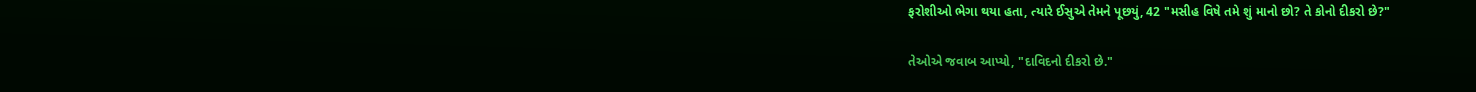ફરોશીઓ ભેગા થયા હતા, ત્યારે ઈસુએ તેમને પૂછયું, 42 "મસીહ વિષે તમે શું માનો છો? તે કોનો દીકરો છે?"

તેઓએ જવાબ આપ્યો, "દાવિદનો દીકરો છે."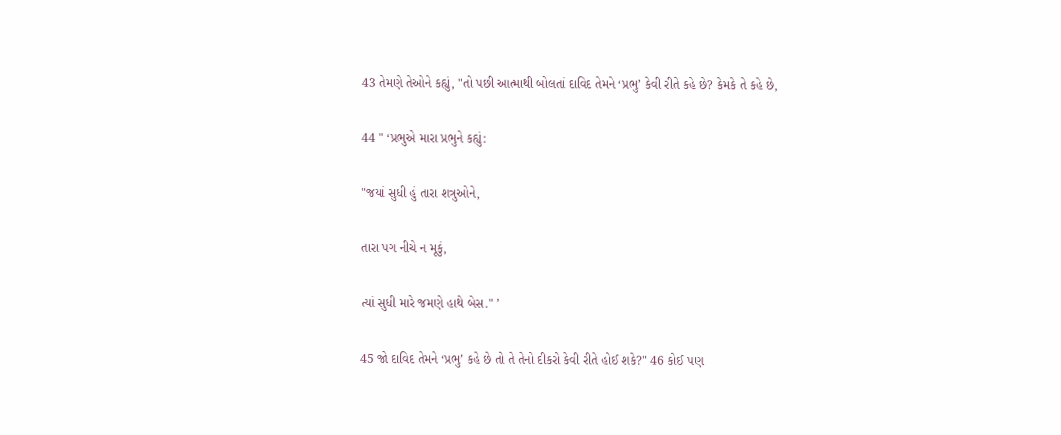43 તેમણે તેઓને કહ્યું, "તો પછી આત્માથી બોલતાં દાવિદ તેમને ‘પ્રભુ’ કેવી રીતે કહે છે? કેમકે તે કહે છે,

44 " ‘પ્રભુએ મારા પ્રભુને કહ્યું:

"જયાં સુધી હું તારા શત્રુઓને,

તારા પગ નીચે ન મૂકું,

ત્યાં સુધી મારે જમણે હાથે બેસ." ’

45 જો દાવિદ તેમને ‘પ્રભુ’ કહે છે તો તે તેનો દીકરો કેવી રીતે હોઈ શકે?" 46 કોઈ પણ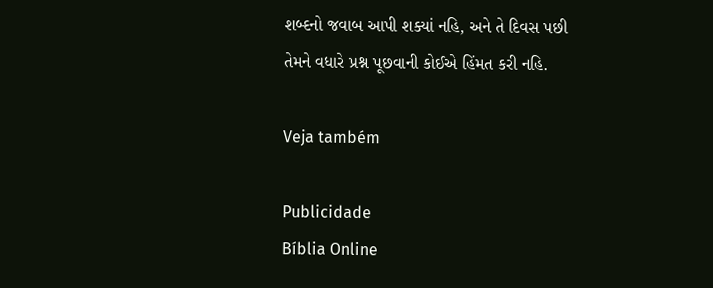શબ્દનો જવાબ આપી શક્યાં નહિ, અને તે દિવસ પછી તેમને વધારે પ્રશ્ન પૂછવાની કોઈએ હિંમત કરી નહિ.

Veja também

Publicidade
Bíblia Online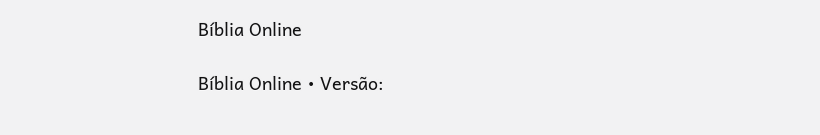Bíblia Online

Bíblia Online • Versão: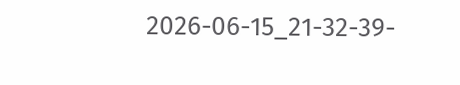2026-06-15_21-32-39-